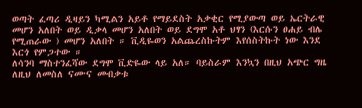ወጣት ፈጣሪ ዲዛይን ካሚልን አይቶ የማይደስት አቃቂር የሚያውጣ ወይ ኤርትራዊ መሆን አለበት ወይ ዲቃላ መሆን አለበት ወይ ደግሞ አቶ ህፃን (እርሱን ፀሐይ ብሌ የሚጠራው ) መሆን አለበት ። ቪዲዬወን አልጨረስኩትም እየሰስትኩት ነው እንደ እርጎ የምጋተው ።
ለሳንባ ማስተንፈሻው ደግሞ ቪድዬው ላይ አለ። ባይስራም እንኳን በዚህ አጭር ግዜ ለዚህ ለመስለ ናሙና መብቃቱ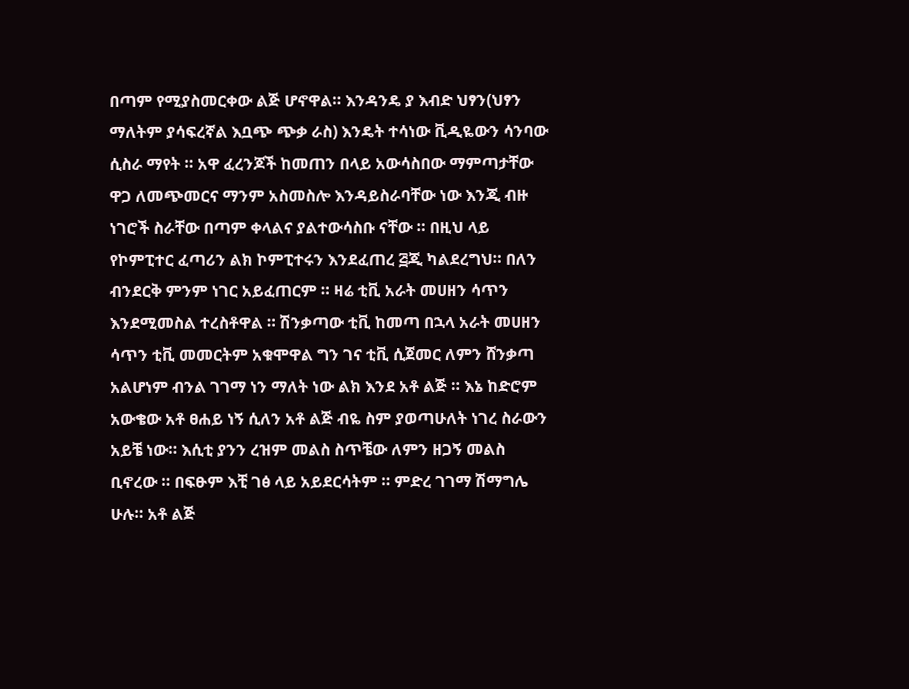በጣም የሚያስመርቀው ልጅ ሆኖዋል። እንዳንዴ ያ እብድ ህፃን(ህፃን ማለትም ያሳፍረኛል እቧጭ ጭቃ ራስ) እንዴት ተሳነው ቪዲዬውን ሳንባው ሲስራ ማየት ። አዋ ፈረንጆች ከመጠን በላይ አውሳስበው ማምጣታቸው ዋጋ ለመጭመርና ማንም አስመስሎ እንዳይስራባቸው ነው እንጂ ብዙ ነገሮች ስራቸው በጣም ቀላልና ያልተውሳስቡ ናቸው ። በዚህ ላይ የኮምፒተር ፈጣሪን ልክ ኮምፒተሩን እንደፈጠረ ፭ጂ ካልደረግህ። በለን ብንደርቅ ምንም ነገር አይፈጠርም ። ዛሬ ቲቪ አራት መሀዘን ሳጥን እንደሚመስል ተረስቶዋል ። ሽንቃጣው ቲቪ ከመጣ በኋላ አራት መሀዘን ሳጥን ቲቪ መመርትም አቁሞዋል ግን ገና ቲቪ ሲጀመር ለምን ሸንቃጣ አልሆነም ብንል ገገማ ነን ማለት ነው ልክ እንደ አቶ ልጅ ። እኔ ከድሮም አውቄው አቶ ፀሐይ ነኝ ሲለን አቶ ልጅ ብዬ ስም ያወጣሁለት ነገረ ስራውን አይቼ ነው። እሲቲ ያንን ረዝም መልስ ስጥቼው ለምን ዘጋኝ መልስ ቢኖረው ። በፍፁም እቺ ገፅ ላይ አይደርሳትም ። ምድረ ገገማ ሽማግሌ ሁሉ። አቶ ልጅ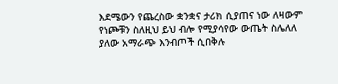እደሜውን የጨረስው ቋንቋና ታሪክ ሲያጠና ነው ለዛውም የነጮቹን ስለዚህ ይህ ብሎ የሚያሳየው ውጤት ስሌለለ ያለው አማራጭ እንብጦች ሲበቅሉ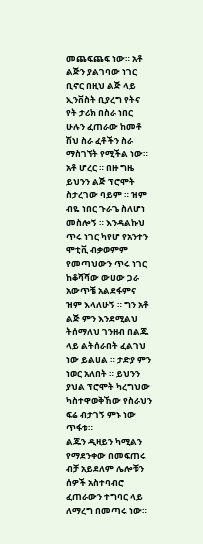መጨፍጨፍ ነው። አቶ ልጅን ያልገባው ነገር ቢኖር በዚህ ልጅ ላይ ኢንቨስት ቢያረግ የትና የት ታሪክ በስራ ነበር ሁሉን ፈጠራው ከመቶ ሽህ ስራ ፈቶችን ስራ ማስገኘት የሚችል ነው።
አቶ ሆረር ። በዙ ግዜ ይህንን ልጅ ፕሮሞት ስታረገው ባይም ። ዝም ብዬ ነበር ጉራጌ ስለሆነ መስሎኝ ። እንዳልኩህ ጥሩ ነገር ካየሆ የአንተን ሞቲቪ ብቃወምም የመጣህውን ጥሩ ነገር ከቆሻሻው ውሀው ጋራ አውጥቼ አልደፋምና ዝም እላለሁኝ ። ግን አቶ ልጅ ምን እንደሚልህ ትሰማለህ ገንዘብ በልጁ ላይ ልትሰራበት ፈልገህ ነው ይልሀል ። ታድያ ምን ነወር አለበት ። ይህንን ያህል ፕሮሞት ካረግህው ካስተዋወቅኸው የስራህን ፍሬ ብታገኝ ምኑ ነው ጥፋቱ።
ልጁን ዲዛይን ካሚልን የማደንቀው በመፍጠሩ ብቻ አይደለም ሌሎቹን ሰዎች አስተባብሮ ፈጠራውን ተግባር ላይ ለማረግ በመጣሩ ነው።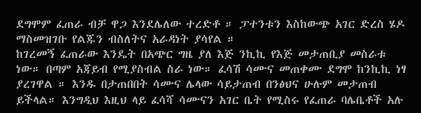ደግሞም ፈጠራ ብቻ ዋጋ እንደሌለው ተረድቶ ። ፓተንቱን እስከውጭ አገር ድረስ ሄዶ ማስመዝገቡ የልጁን ብስለትና አራዳነት ያሳየል ።
ከገረመኝ ፈጠራው እንዴት በአጭር ግዜ ያለ እጅ ንኪኪ የእጅ መታጠቢያ መስራቱ ነው። በጣም አጃይብ የሚያስብል ስራ ነው። ፈሳሽ ሳሙና መጠቀሙ ደግሞ ከንኪኪ ነፃ ያረገዋል ። እንዱ በታጠበበት ሳሙና ሌላው ሳይታጠብ በንፅህና ሁሉም መታጠብ ይችላል። እንግዲህ እዚህ ላይ ፈሳሻ ሳሙናን አገር ቤት የሚስሩ የፈጠራ ባሌቤቶች አሉ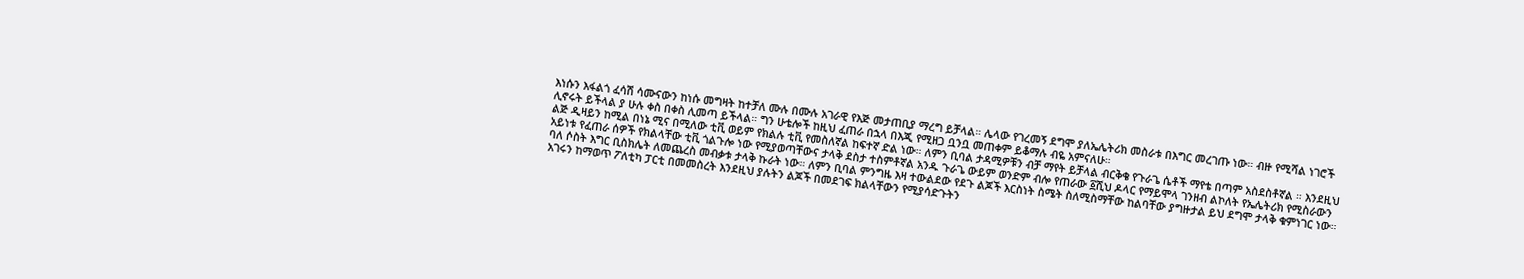እነሱን እፋልጎ ፈሳሽ ሳሙናውን ከነሱ መግዛት ከተቻለ ሙሉ በሙሉ አገራዊ የእጅ መታጠቢያ ማረግ ይቻላል። ሌላው የገረመኝ ደግሞ ያለኤሌትሪክ መስራቱ በእግር መረገጡ ነው። ብዙ የሚሻል ነገሮች ሊኖሩት ይችላል ያ ሁሉ ቀስ በቀስ ሊመጣ ይችላል። ግን ሁቴሎች ከዚህ ፈጠራ በኋላ በእጂ የሚዘጋ ቧንቧ መጠቀም ይቆማሉ ብዬ አምናለሁ።
ልጅ ዲዛይን ከሚል በነኔ ሚና በሚለው ቲቪ ወይም የክልሉ ቲቪ የመስለኛል ከፍተኛ ድል ነው። ለምን ቢባል ታዳሚዎቹን ብቻ ማየት ይቻላል ብርቅቄ የጉራጌ ሴቶች ማየቴ በጣም አስደስቶኛል ። እንደዚህ አይነቱ የፈጠራ ሰዎች የክልላቸው ቲቪ ጎልጉሎ ነው የሚያወጣቸውና ታላቅ ደስታ ተስምቶኛል አንዱ ጉራጌ ውይም ወንድም ብሎ የጠራው ፩ሺህ ዶላር የማይሞላ ገንዘብ ልኮለት የኤሌትሪክ የሚስራውን ባለ ሶስት እግር ቢስክሌት ለመጨረስ መብቃቱ ታላቅ ኩራት ነው። ለምን ቢባል ምንግዜ እዛ ተውልደው የደጉ ልጆች እርስነት ስሜት ስለሚስማቸው ከልባቸው ያግዙታል ይህ ደግሞ ታላቅ ቁምነገር ነው። አገሩን ከማወጥ ፖለቲካ ፓርቲ በመመስረት እንደዚህ ያሉትን ልጆች በመደገፍ ክልላቸውን የሚያሳድጉትን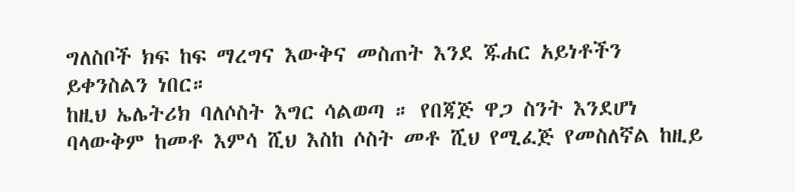ግለስቦች ክፍ ከፍ ማረግና እውቅና መስጠት እንደ ጁሐር አይነቶችን ይቀንስልን ነበር።
ከዚህ ኤሌትሪክ ባለሶስት እግር ሳልወጣ ። የበጃጅ ዋጋ ስንት እንደሆነ ባላውቅም ከመቶ እምሳ ሺህ እስከ ሶስት መቶ ሺህ የሚፈጅ የመስለኛል ከዚይ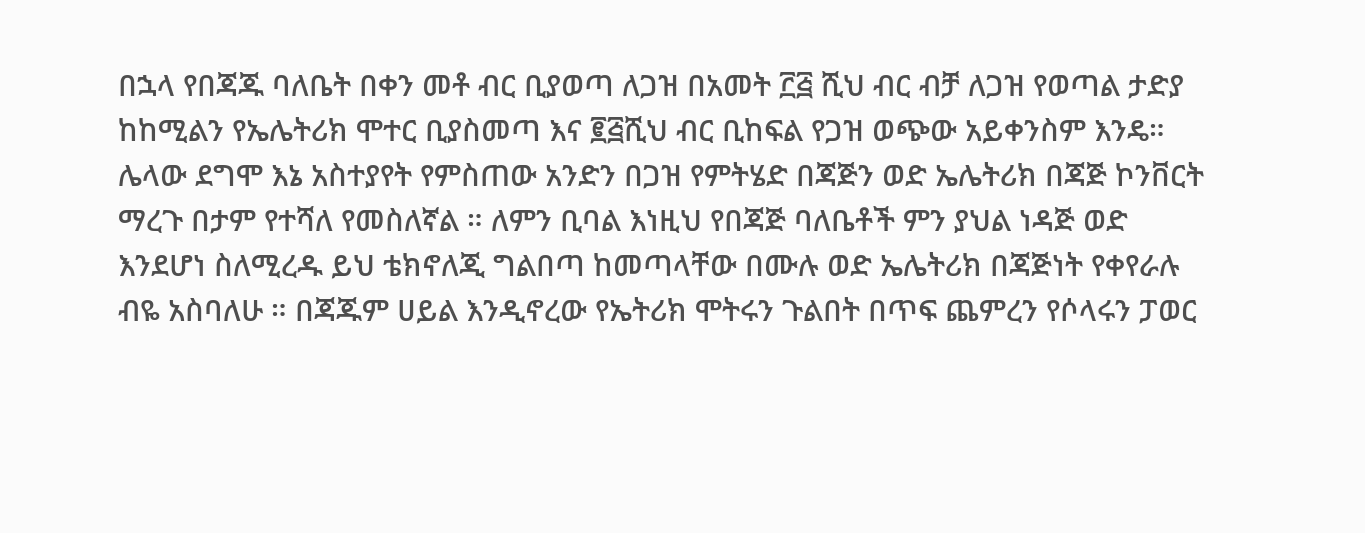በኋላ የበጃጁ ባለቤት በቀን መቶ ብር ቢያወጣ ለጋዝ በአመት ፫፭ ሺህ ብር ብቻ ለጋዝ የወጣል ታድያ ከከሚልን የኤሌትሪክ ሞተር ቢያስመጣ እና ፪፭ሺህ ብር ቢከፍል የጋዝ ወጭው አይቀንስም እንዴ።
ሌላው ደግሞ እኔ አስተያየት የምስጠው አንድን በጋዝ የምትሄድ በጃጅን ወድ ኤሌትሪክ በጃጅ ኮንቨርት ማረጉ በታም የተሻለ የመስለኛል ። ለምን ቢባል እነዚህ የበጃጅ ባለቤቶች ምን ያህል ነዳጅ ወድ እንደሆነ ስለሚረዱ ይህ ቴክኖለጂ ግልበጣ ከመጣላቸው በሙሉ ወድ ኤሌትሪክ በጃጅነት የቀየራሉ ብዬ አስባለሁ ። በጃጁም ሀይል እንዲኖረው የኤትሪክ ሞትሩን ጉልበት በጥፍ ጨምረን የሶላሩን ፓወር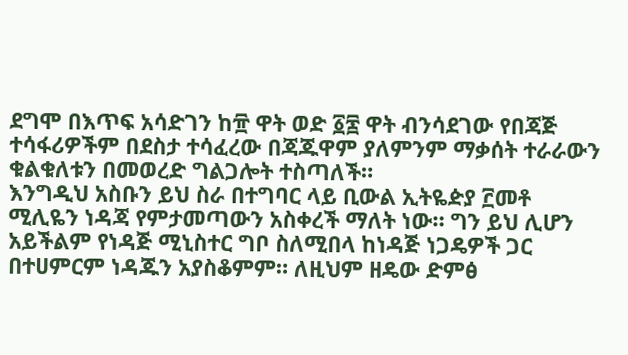ደግሞ በእጥፍ አሳድገን ከ፹ ዋት ወድ ፩፷ ዋት ብንሳደገው የበጃጅ ተሳፋሪዎችም በደስታ ተሳፈረው በጃጁዋም ያለምንም ማቃሰት ተራራውን ቁልቁለቱን በመወረድ ግልጋሎት ተስጣለች።
እንግዲህ አስቡን ይህ ስራ በተግባር ላይ ቢውል ኢትዬዽያ ፫መቶ ሚሊዬን ነዳጃ የምታመጣውን አስቀረች ማለት ነው። ግን ይህ ሊሆን አይችልም የነዳጅ ሚኒስተር ግቦ ስለሚበላ ከነዳጅ ነጋዴዎች ጋር በተሀምርም ነዳጁን አያስቆምም። ለዚህም ዘዴው ድምፅ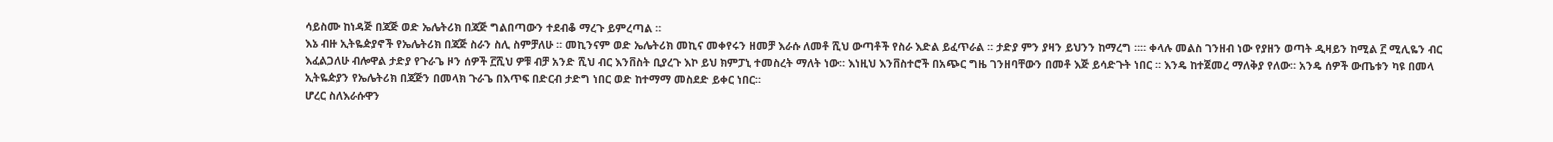ሳይስሙ ከነዳጅ በጃጅ ወድ ኤሌትሪክ በጃጅ ግልበጣውን ተደብቆ ማረጉ ይምረጣል ።
እኔ ብዙ ኢትዬዽያኖች የኤሌትሪክ በጃጅ ስራን ስሊ ስምቻለሁ ። መኪንናም ወድ ኤሌትሪክ መኪና መቀየሩን ዘመቻ እራሱ ለመቶ ሺህ ውጣቶች የስራ እድል ይፈጥራል ። ታድያ ምን ያዛን ይህንን ከማረግ ።። ቀላሉ መልስ ገንዘብ ነው የያዘን ወጣት ዲዛይን ከሚል ፫ ሚሊዬን ብር እፈልጋለሁ ብሎዋል ታድያ የጉራጌ ዞን ሰዎች ፫ሺህ ዎቹ ብቻ አንድ ሺህ ብር እንቨስት ቢያረጉ እኮ ይህ ክምፓኒ ተመስረት ማለት ነው። እነዚህ እንቨስተሮች በአጭር ግዜ ገንዘባቸውን በመቶ እጅ ይሳድጉት ነበር ። እንዴ ከተጀመረ ማለቅያ የለው። አንዴ ሰዎች ውጤቱን ካዩ በመላ ኢትዬዽያን የኤሌትሪክ በጃጅን በመላክ ጉራጌ በእጥፍ በድርብ ታድግ ነበር ወድ ከተማማ መስደድ ይቀር ነበር።
ሆረር ስለእራሱዋን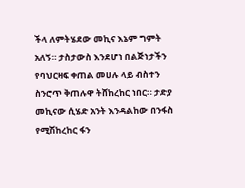ችላ ለምትሄደው መኪና እኔም ግምት አለኝ። ታስታውስ እንደሆነ በልጅነታችን የባህርዛፍ ቀጠል መሀሉ ላይ ብስተን ስንሮጥ ቅጠሉዋ ትሸከረከር ነበር። ታድያ መኪናው ሲሄድ አንት እንዳልከው በንፋስ የሚሽከረከር ፋን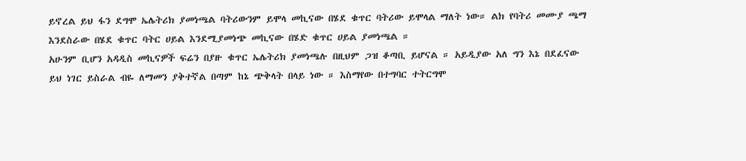ይኖረል ይህ ፋን ደግሞ ኤሌትሪክ ያመነጫል ባትሪውንም ይሞላ መኪናው በሄደ ቁጥር ባትሪው ይሞላል ማለት ነው። ልክ የባትሪ መሙያ ጫማ እንደስራው በሄደ ቁጥር ባትር ሀይል እንደሚያመነጭ መኪናው በሄድ ቁጥር ሀይል ያመነጫል ።
አሁንም ቢሆን አዳዲስ መኪናዎች ፍሬን በያዙ ቁጥር ኤሌትሪክ ያመነጫሉ በዚህም ጋዝ ቆጣቢ ይሆናል ። አይዲያው አለ ግን እኔ በደፈናው ይህ ነገር ይስራል ብዬ ለማመን ያቅተኛል በጣም ከኔ ጭቅላት በላይ ነው ። እስማየው በተግባር ተትርግሞ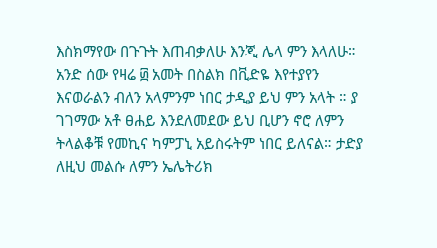እስክማየው በጉጉት እጠብቃለሁ እንጂ ሌላ ምን እላለሁ። አንድ ሰው የዛሬ ፴ አመት በስልክ በቪድዬ እየተያየን እናወራልን ብለን አላምንም ነበር ታዲያ ይህ ምን አላት ። ያ ገገማው አቶ ፀሐይ እንደለመደው ይህ ቢሆን ኖሮ ለምን ትላልቆቹ የመኪና ካምፓኒ አይስሩትም ነበር ይለናል። ታድያ ለዚህ መልሱ ለምን ኤሌትሪክ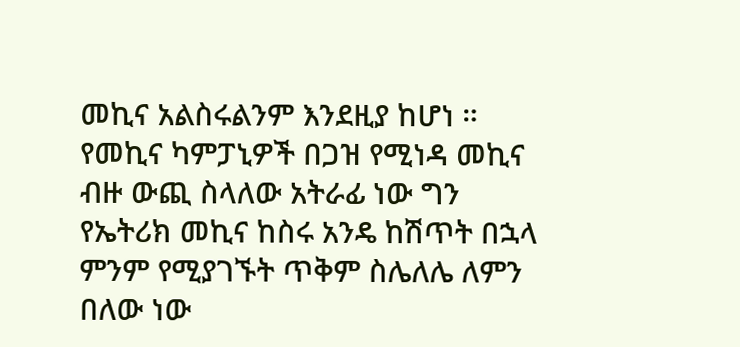መኪና አልስሩልንም እንደዚያ ከሆነ ። የመኪና ካምፓኒዎች በጋዝ የሚነዳ መኪና ብዙ ውጪ ስላለው አትራፊ ነው ግን የኤትሪክ መኪና ከስሩ አንዴ ከሽጥት በኋላ ምንም የሚያገኙት ጥቅም ስሌለሌ ለምን በለው ነው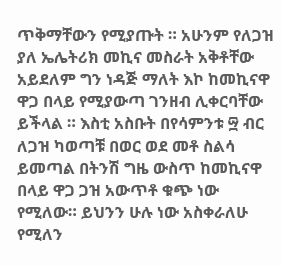ጥቅማቸውን የሚያጡት ። አሁንም የለጋዝ ያለ ኤሌትሪክ መኪና መስራት አቅቶቸው አይደለም ግን ነዳጅ ማለት እኮ ከመኪናዋ ዋጋ በላይ የሚያውጣ ገንዘብ ሊቀርባቸው ይችላል ። እስቲ አስቡት በየሳምንቱ ፵ ብር ለጋዝ ካወጣቹ በወር ወደ መቶ ስልሳ ይመጣል በትንሽ ግዜ ውስጥ ከመኪናዋ በላይ ዋጋ ጋዝ አውጥቶ ቁጭ ነው የሚለው። ይህንን ሁሉ ነው አስቀራለሁ የሚለን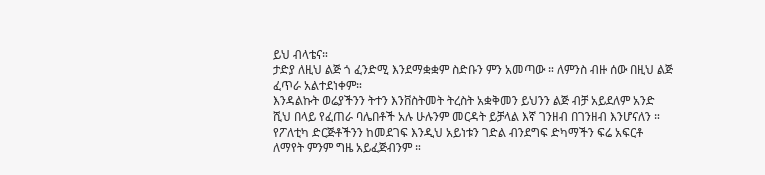ይህ ብላቴና።
ታድያ ለዚህ ልጅ ጎ ፈንድሚ እንደማቋቋም ስድቡን ምን አመጣው ። ለምንስ ብዙ ሰው በዚህ ልጅ ፈጥራ አልተደነቀም።
እንዳልኩት ወሬያችንን ትተን እንቨስትመት ትረስት አቋቅመን ይህንን ልጅ ብቻ አይደለም አንድ ሺህ በላይ የፈጠራ ባሌበቶች አሉ ሁሉንም መርዳት ይቻላል እኛ ገንዘብ በገንዘብ እንሆናለን ። የፖለቲካ ድርጅቶችንን ከመደገፍ እንዲህ አይነቱን ገድል ብንደግፍ ድካማችን ፍሬ አፍርቶ ለማየት ምንም ግዜ አይፈጅብንም ።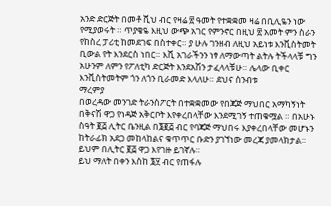አንድ ድርጅት በመቶ ሺህ ብር የዛሬ ፳ ዓመት የተቋቋመ ዛሬ በቢሊዬን ነው የሚያወሩት ። ጥያቄዬ እዚህ ውጭ አገር የምንኖር በዚህ ፳ አመት ምን ስራን የከስረ ፓሪቲ ከመደገፍ በስተቀር። ያ ሁሉ ገንዘብ ለዚህ አይነቱ እንቪስትመት ቢውል የት እንደርስ ነበር። እሺ አገራችንን ነፃ ለማውጣት ልትሉ ትችላላቹ ግን አሁንም ለምን የፖለቲካ ድርጅት እንደአሽን ታፈላላቹሁ። ሌላው ቢቀር እንቪስትመትም ጎን ለጎን ቢራመድ እላለሁ። ደህና ስንብቱ
ማረምያ
በወረዳው መንገድ ትራንስፖርት በተቋቋመው የበጃጅ ማህበር አማካኝነት በቅናሽ ዋጋ የነዳጅ አቅርቦት እየቀረበላቸው እንደሚገኝ ተጠቁሟል ። በአሁኑ ስዓት ፪፭ ሊትር ቤንዚል በ፮፪፭ ብር የባጃጅ ማህበሩ እያቀረበላቸው መሆኑን ከትራፊክ አደጋ መከላከልና ቁጥጥር ቡድን ያገኘነው መረጃ ያመላክታል። ይህም በሊትር ፪፭ ዋጋ እየገዙ ይገኛሉ።
ይህ ማለት በቀን እስከ ፮፶ ብር የጠፋሉ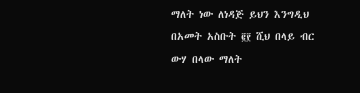ማለት ነው ለነዳጅ ይህን እንግዲህ በአመት አስቡት ፪፻ ሺህ በላይ ብር ውሃ በላው ማለት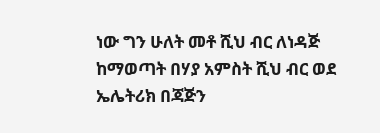ነው ግን ሁለት መቶ ሺህ ብር ለነዳጅ ከማወጣት በሃያ አምስት ሺህ ብር ወደ ኤሌትሪክ በጃጅን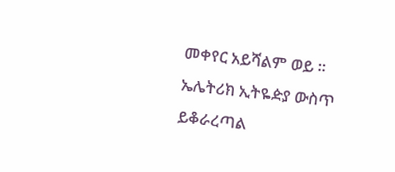መቀየር አይሻልም ወይ ። ኤሌትሪክ ኢትዬዽያ ውስጥ ይቆራረጣል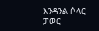እንዳንል ሶላር ፓወር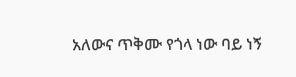አለውና ጥቅሙ የጎላ ነው ባይ ነኝ